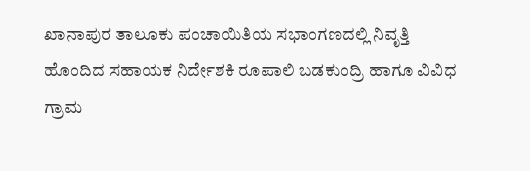ಖಾನಾಪುರ ತಾಲೂಕು ಪಂಚಾಯಿತಿಯ ಸಭಾಂಗಣದಲ್ಲಿ ನಿವೃತ್ತಿ ಹೊಂದಿದ ಸಹಾಯಕ ನಿರ್ದೇಶಕಿ ರೂಪಾಲಿ ಬಡಕುಂದ್ರಿ ಹಾಗೂ ವಿವಿಧ ಗ್ರಾಮ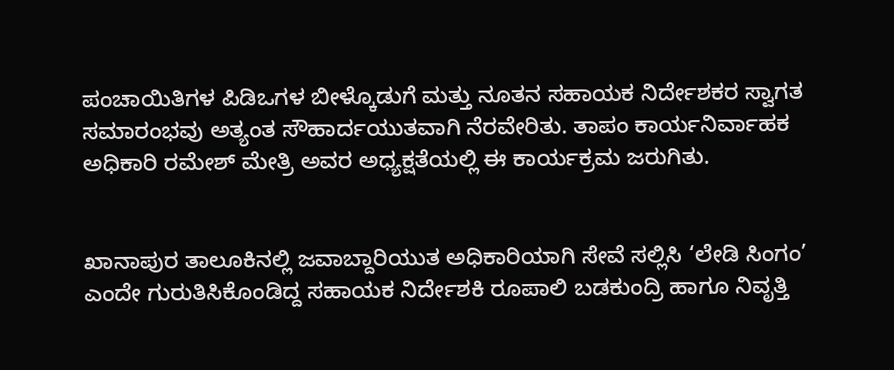ಪಂಚಾಯಿತಿಗಳ ಪಿಡಿಒಗಳ ಬೀಳ್ಕೊಡುಗೆ ಮತ್ತು ನೂತನ ಸಹಾಯಕ ನಿರ್ದೇಶಕರ ಸ್ವಾಗತ ಸಮಾರಂಭವು ಅತ್ಯಂತ ಸೌಹಾರ್ದಯುತವಾಗಿ ನೆರವೇರಿತು. ತಾಪಂ ಕಾರ್ಯನಿರ್ವಾಹಕ ಅಧಿಕಾರಿ ರಮೇಶ್ ಮೇತ್ರಿ ಅವರ ಅಧ್ಯಕ್ಷತೆಯಲ್ಲಿ ಈ ಕಾರ್ಯಕ್ರಮ ಜರುಗಿತು.


ಖಾನಾಪುರ ತಾಲೂಕಿನಲ್ಲಿ ಜವಾಬ್ದಾರಿಯುತ ಅಧಿಕಾರಿಯಾಗಿ ಸೇವೆ ಸಲ್ಲಿಸಿ ‘ಲೇಡಿ ಸಿಂಗಂ’ ಎಂದೇ ಗುರುತಿಸಿಕೊಂಡಿದ್ದ ಸಹಾಯಕ ನಿರ್ದೇಶಕಿ ರೂಪಾಲಿ ಬಡಕುಂದ್ರಿ ಹಾಗೂ ನಿವೃತ್ತಿ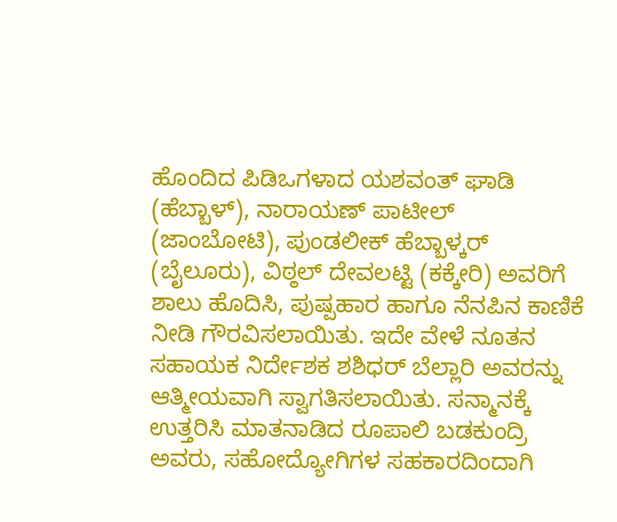ಹೊಂದಿದ ಪಿಡಿಒಗಳಾದ ಯಶವಂತ್ ಘಾಡಿ (ಹೆಬ್ಬಾಳ್), ನಾರಾಯಣ್ ಪಾಟೀಲ್ (ಜಾಂಬೋಟಿ), ಪುಂಡಲೀಕ್ ಹೆಬ್ಬಾಳ್ಕರ್ (ಬೈಲೂರು), ವಿಠ್ಠಲ್ ದೇವಲಟ್ಟಿ (ಕಕ್ಕೇರಿ) ಅವರಿಗೆ ಶಾಲು ಹೊದಿಸಿ, ಪುಷ್ಪಹಾರ ಹಾಗೂ ನೆನಪಿನ ಕಾಣಿಕೆ ನೀಡಿ ಗೌರವಿಸಲಾಯಿತು. ಇದೇ ವೇಳೆ ನೂತನ ಸಹಾಯಕ ನಿರ್ದೇಶಕ ಶಶಿಧರ್ ಬೆಲ್ಲಾರಿ ಅವರನ್ನು ಆತ್ಮೀಯವಾಗಿ ಸ್ವಾಗತಿಸಲಾಯಿತು. ಸನ್ಮಾನಕ್ಕೆ ಉತ್ತರಿಸಿ ಮಾತನಾಡಿದ ರೂಪಾಲಿ ಬಡಕುಂದ್ರಿ ಅವರು, ಸಹೋದ್ಯೋಗಿಗಳ ಸಹಕಾರದಿಂದಾಗಿ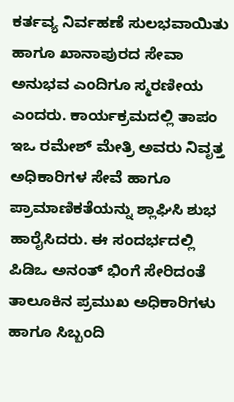ಕರ್ತವ್ಯ ನಿರ್ವಹಣೆ ಸುಲಭವಾಯಿತು ಹಾಗೂ ಖಾನಾಪುರದ ಸೇವಾ ಅನುಭವ ಎಂದಿಗೂ ಸ್ಮರಣೀಯ ಎಂದರು. ಕಾರ್ಯಕ್ರಮದಲ್ಲಿ ತಾಪಂ ಇಒ ರಮೇಶ್ ಮೇತ್ರಿ ಅವರು ನಿವೃತ್ತ ಅಧಿಕಾರಿಗಳ ಸೇವೆ ಹಾಗೂ ಪ್ರಾಮಾಣಿಕತೆಯನ್ನು ಶ್ಲಾಘಿಸಿ ಶುಭ ಹಾರೈಸಿದರು. ಈ ಸಂದರ್ಭದಲ್ಲಿ ಪಿಡಿಒ ಅನಂತ್ ಭಿಂಗೆ ಸೇರಿದಂತೆ ತಾಲೂಕಿನ ಪ್ರಮುಖ ಅಧಿಕಾರಿಗಳು ಹಾಗೂ ಸಿಬ್ಬಂದಿ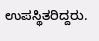ಉಪಸ್ಥಿತರಿದ್ದರು.